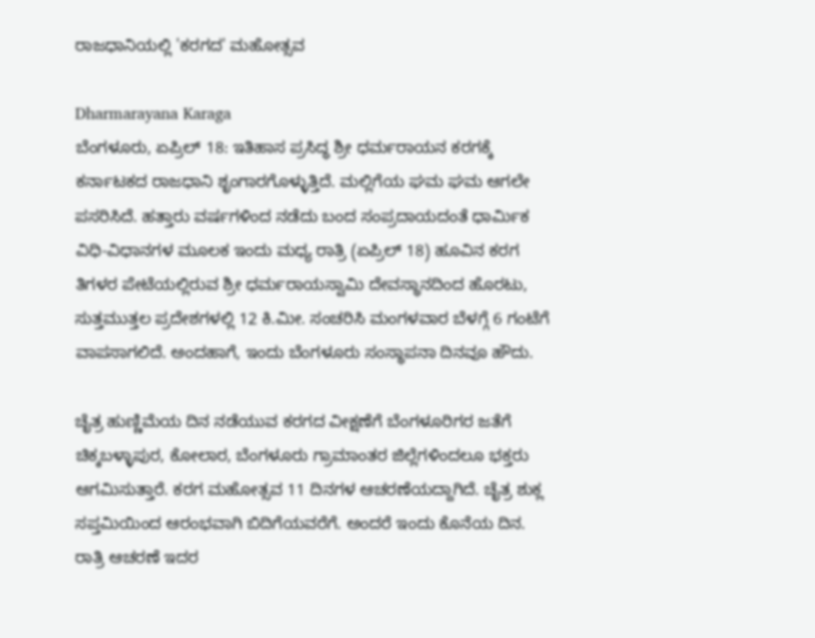ರಾಜಧಾನಿಯಲ್ಲಿ 'ಕರಗದ' ಮಹೋತ್ಸವ

Dharmarayana Karaga
ಬೆಂಗಳೂರು, ಏಪ್ರಿಲ್ 18: ಇತಿಹಾಸ ಪ್ರಸಿದ್ಧ ಶ್ರೀ ಧರ್ಮರಾಯನ ಕರಗಕ್ಕೆ ಕರ್ನಾಟಕದ ರಾಜಧಾನಿ ಶೃಂಗಾರಗೊಳ್ಳುತ್ತಿದೆ. ಮಲ್ಲಿಗೆಯ ಘಮ ಘಮ ಆಗಲೇ ಪಸರಿಸಿದೆ. ಹತ್ತಾರು ವರ್ಷಗಳಿಂದ ನಡೆದು ಬಂದ ಸಂಪ್ರದಾಯದಂತೆ ಧಾರ್ಮಿಕ ವಿಧಿ-ವಿಧಾನಗಳ ಮೂಲಕ ಇಂದು ಮಧ್ಯ ರಾತ್ರಿ (ಏಪ್ರಿಲ್ 18) ಹೂವಿನ ಕರಗ ತಿಗಳರ ಪೇಟೆಯಲ್ಲಿರುವ ಶ್ರೀ ಧರ್ಮರಾಯಸ್ವಾಮಿ ದೇವಸ್ಥಾನದಿಂದ ಹೊರಟು, ಸುತ್ತಮುತ್ತಲ ಪ್ರದೇಶಗಳಲ್ಲಿ 12 ಕಿ.ಮೀ. ಸಂಚರಿಸಿ ಮಂಗಳವಾರ ಬೆಳಗ್ಗೆ 6 ಗಂಟೆಗೆ ವಾಪಸಾಗಲಿದೆ. ಅಂದಹಾಗೆ, ಇಂದು ಬೆಂಗಳೂರು ಸಂಸ್ಥಾಪನಾ ದಿನವೂ ಹೌದು.

ಚೈತ್ರ ಹುಣ್ಣಿಮೆಯ ದಿನ ನಡೆಯುವ ಕರಗದ ವೀಕ್ಷಣೆಗೆ ಬೆಂಗಳೂರಿಗರ ಜತೆಗೆ ಚಿಕ್ಕಬಳ್ಳಾಪುರ, ಕೋಲಾರ, ಬೆಂಗಳೂರು ಗ್ರಾಮಾಂತರ ಜಿಲ್ಲೆಗಳಿಂದಲೂ ಭಕ್ತರು ಆಗಮಿಸುತ್ತಾರೆ. ಕರಗ ಮಹೋತ್ಸವ 11 ದಿನಗಳ ಆಚರಣೆಯದ್ದಾಗಿದೆ. ಚೈತ್ರ ಶುಕ್ಲ ಸಪ್ತಮಿಯಿಂದ ಆರಂಭವಾಗಿ ಬಿದಿಗೆಯವರೆಗೆ. ಅಂದರೆ ಇಂದು ಕೊನೆಯ ದಿನ. ರಾತ್ರಿ ಆಚರಣೆ ಇದರ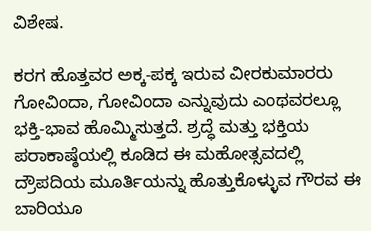ವಿಶೇಷ.

ಕರಗ ಹೊತ್ತವರ ಅಕ್ಕ-ಪಕ್ಕ ಇರುವ ವೀರಕುಮಾರರು ಗೋವಿಂದಾ, ಗೋವಿಂದಾ ಎನ್ನುವುದು ಎಂಥವರಲ್ಲೂ ಭಕ್ತಿ-ಭಾವ ಹೊಮ್ಮಿಸುತ್ತದೆ. ಶ್ರದ್ಧೆ ಮತ್ತು ಭಕ್ತಿಯ ಪರಾಕಾಷ್ಠೆಯಲ್ಲಿ ಕೂಡಿದ ಈ ಮಹೋತ್ಸವದಲ್ಲಿ ದ್ರೌಪದಿಯ ಮೂರ್ತಿಯನ್ನು ಹೊತ್ತುಕೊಳ್ಳುವ ಗೌರವ ಈ ಬಾರಿಯೂ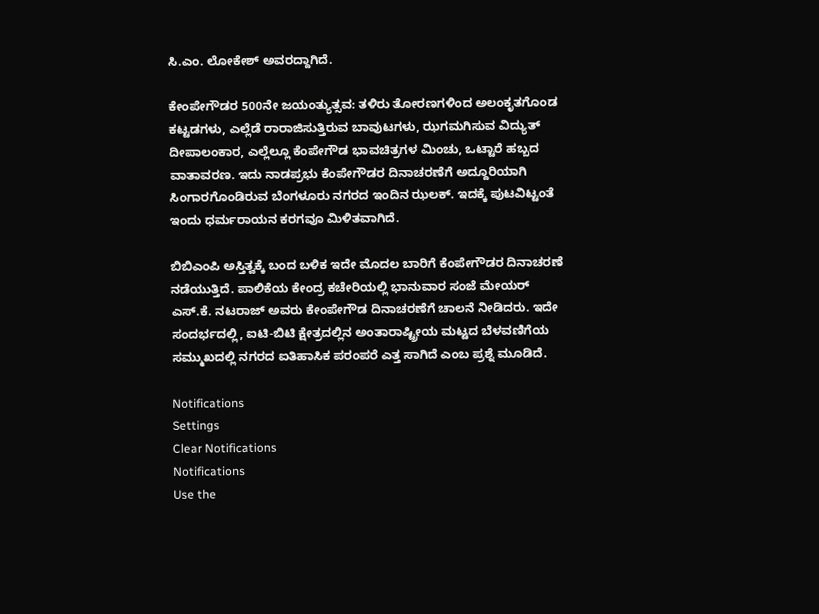ಸಿ.ಎಂ. ಲೋಕೇಶ್ ಅವರದ್ದಾಗಿದೆ.

ಕೇಂಪೇಗೌಡರ 500ನೇ ಜಯಂತ್ಯುತ್ಸವ: ತಳಿರು ತೋರಣಗಳಿಂದ ಅಲಂಕೃತಗೊಂಡ ಕಟ್ಟಡಗಳು, ಎಲ್ಲೆಡೆ ರಾರಾಜಿಸುತ್ತಿರುವ ಬಾವುಟಗಳು, ಝಗಮಗಿಸುವ ವಿದ್ಯುತ್ ದೀಪಾಲಂಕಾರ, ಎಲ್ಲೆಲ್ಲೂ ಕೆಂಪೇಗೌಡ ಭಾವಚಿತ್ರಗಳ ಮಿಂಚು, ಒಟ್ಟಾರೆ ಹಬ್ಬದ ವಾತಾವರಣ. ಇದು ನಾಡಪ್ರಭು ಕೆಂಪೇಗೌಡರ ದಿನಾಚರಣೆಗೆ ಅದ್ದೂರಿಯಾಗಿ ಸಿಂಗಾರಗೊಂಡಿರುವ ಬೆಂಗಳೂರು ನಗರದ ಇಂದಿನ ಝಲಕ್. ಇದಕ್ಕೆ ಪುಟವಿಟ್ಟಂತೆ ಇಂದು ಧರ್ಮರಾಯನ ಕರಗವೂ ಮಿಳಿತವಾಗಿದೆ.

ಬಿಬಿಎಂಪಿ ಅಸ್ತಿತ್ವಕ್ಕೆ ಬಂದ ಬಳಿಕ ಇದೇ ಮೊದಲ ಬಾರಿಗೆ ಕೆಂಪೇಗೌಡರ ದಿನಾಚರಣೆ ನಡೆಯುತ್ತಿದೆ. ಪಾಲಿಕೆಯ ಕೇಂದ್ರ ಕಚೇರಿಯಲ್ಲಿ ಭಾನುವಾರ ಸಂಜೆ ಮೇಯರ್ ಎಸ್.ಕೆ. ನಟರಾಜ್ ಅವರು ಕೇಂಪೇಗೌಡ ದಿನಾಚರಣೆಗೆ ಚಾಲನೆ ನೀಡಿದರು. ಇದೇ ಸಂದರ್ಭದಲ್ಲಿ, ಐಟಿ-ಬಿಟಿ ಕ್ಷೇತ್ರದಲ್ಲಿನ ಅಂತಾರಾಷ್ಟ್ರೀಯ ಮಟ್ಟದ ಬೆಳವಣಿಗೆಯ ಸಮ್ಮುಖದಲ್ಲಿ ನಗರದ ಐತಿಹಾಸಿಕ ಪರಂಪರೆ ಎತ್ತ ಸಾಗಿದೆ ಎಂಬ ಪ್ರಶ್ನೆ ಮೂಡಿದೆ.

Notifications
Settings
Clear Notifications
Notifications
Use the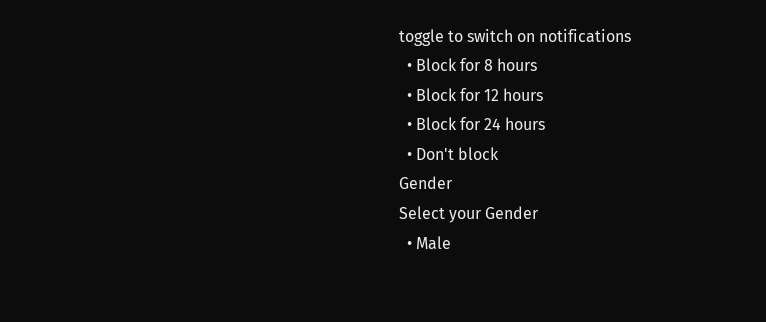toggle to switch on notifications
  • Block for 8 hours
  • Block for 12 hours
  • Block for 24 hours
  • Don't block
Gender
Select your Gender
  • Male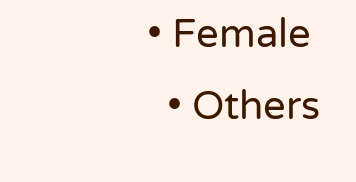• Female
  • Others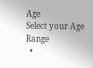Age
Select your Age Range
  •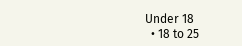Under 18
  • 18 to 25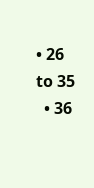• 26 to 35
  • 36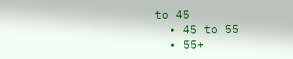to 45
  • 45 to 55
  • 55+